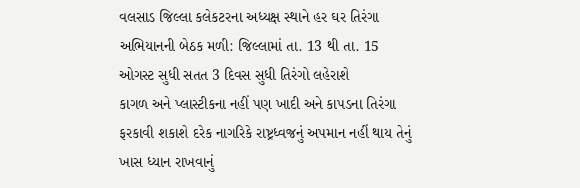વલસાડ જિલ્લા કલેકટરના અધ્યક્ષ સ્થાને હર ઘર તિરંગા અભિયાનની બેઠક મળી: જિલ્લામાં તા. 13 થી તા. 15 ઓગસ્ટ સુધી સતત 3 દિવસ સુધી તિરંગો લહેરાશે
કાગળ અને પ્લાસ્ટીકના નહીં પણ ખાદી અને કાપડના તિરંગા ફરકાવી શકાશે દરેક નાગરિકે રાષ્ટ્રધ્વજનું અપમાન નહીં થાય તેનું ખાસ ધ્યાન રાખવાનું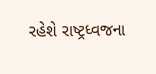રહેશે રાષ્ટ્રધ્વજના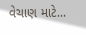વેચાણ માટે...